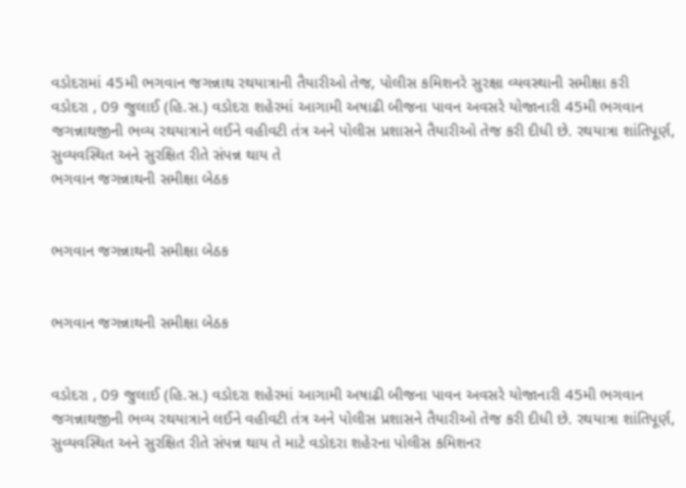વડોદરામાં 45મી ભગવાન જગન્નાથ રથયાત્રાની તૈયારીઓ તેજ, પોલીસ કમિશનરે સુરક્ષા વ્યવસ્થાની સમીક્ષા કરી
વડોદરા , 09 જુલાઈ (હિ.સ.) વડોદરા શહેરમાં આગામી અષાઢી બીજના પાવન અવસરે યોજાનારી 45મી ભગવાન જગન્નાથજીની ભવ્ય રથયાત્રાને લઈને વહીવટી તંત્ર અને પોલીસ પ્રશાસને તૈયારીઓ તેજ કરી દીધી છે. રથયાત્રા શાંતિપૂર્ણ, સુવ્યવસ્થિત અને સુરક્ષિત રીતે સંપન્ન થાય તે
ભગવાન જગન્નાથની સમીક્ષા બેઠક


ભગવાન જગન્નાથની સમીક્ષા બેઠક


ભગવાન જગન્નાથની સમીક્ષા બેઠક


વડોદરા , 09 જુલાઈ (હિ.સ.) વડોદરા શહેરમાં આગામી અષાઢી બીજના પાવન અવસરે યોજાનારી 45મી ભગવાન જગન્નાથજીની ભવ્ય રથયાત્રાને લઈને વહીવટી તંત્ર અને પોલીસ પ્રશાસને તૈયારીઓ તેજ કરી દીધી છે. રથયાત્રા શાંતિપૂર્ણ, સુવ્યવસ્થિત અને સુરક્ષિત રીતે સંપન્ન થાય તે માટે વડોદરા શહેરના પોલીસ કમિશનર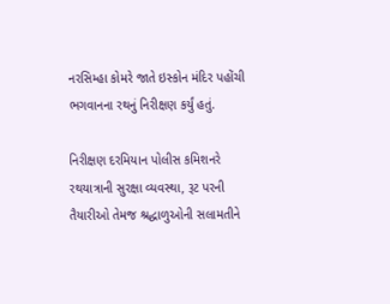નરસિમ્હા કોમરે જાતે ઇસ્કોન મંદિર પહોંચી ભગવાનના રથનું નિરીક્ષણ કર્યું હતું.

નિરીક્ષણ દરમિયાન પોલીસ કમિશનરે રથયાત્રાની સુરક્ષા વ્યવસ્થા, રૂટ પરની તૈયારીઓ તેમજ શ્રદ્ધાળુઓની સલામતીને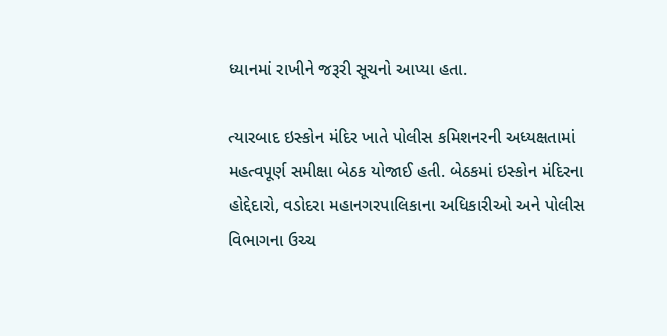ધ્યાનમાં રાખીને જરૂરી સૂચનો આપ્યા હતા.

ત્યારબાદ ઇસ્કોન મંદિર ખાતે પોલીસ કમિશનરની અધ્યક્ષતામાં મહત્વપૂર્ણ સમીક્ષા બેઠક યોજાઈ હતી. બેઠકમાં ઇસ્કોન મંદિરના હોદ્દેદારો, વડોદરા મહાનગરપાલિકાના અધિકારીઓ અને પોલીસ વિભાગના ઉચ્ચ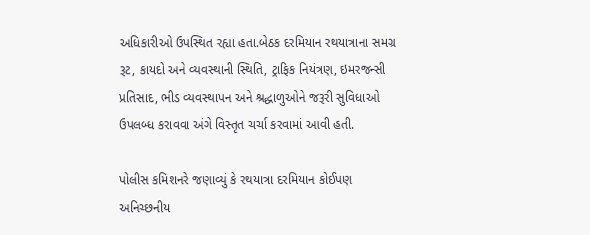અધિકારીઓ ઉપસ્થિત રહ્યા હતા.બેઠક દરમિયાન રથયાત્રાના સમગ્ર રૂટ, કાયદો અને વ્યવસ્થાની સ્થિતિ, ટ્રાફિક નિયંત્રણ, ઇમરજન્સી પ્રતિસાદ, ભીડ વ્યવસ્થાપન અને શ્રદ્ધાળુઓને જરૂરી સુવિધાઓ ઉપલબ્ધ કરાવવા અંગે વિસ્તૃત ચર્ચા કરવામાં આવી હતી.

પોલીસ કમિશનરે જણાવ્યું કે રથયાત્રા દરમિયાન કોઈપણ અનિચ્છનીય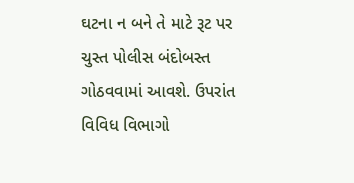ઘટના ન બને તે માટે રૂટ પર ચુસ્ત પોલીસ બંદોબસ્ત ગોઠવવામાં આવશે. ઉપરાંત વિવિધ વિભાગો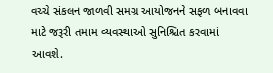વચ્ચે સંકલન જાળવી સમગ્ર આયોજનને સફળ બનાવવા માટે જરૂરી તમામ વ્યવસ્થાઓ સુનિશ્ચિત કરવામાં આવશે.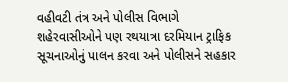વહીવટી તંત્ર અને પોલીસ વિભાગે શહેરવાસીઓને પણ રથયાત્રા દરમિયાન ટ્રાફિક સૂચનાઓનું પાલન કરવા અને પોલીસને સહકાર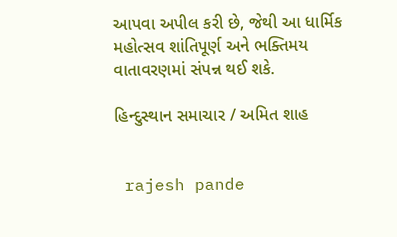આપવા અપીલ કરી છે, જેથી આ ધાર્મિક મહોત્સવ શાંતિપૂર્ણ અને ભક્તિમય વાતાવરણમાં સંપન્ન થઈ શકે.

હિન્દુસ્થાન સમાચાર / અમિત શાહ


 rajesh pande